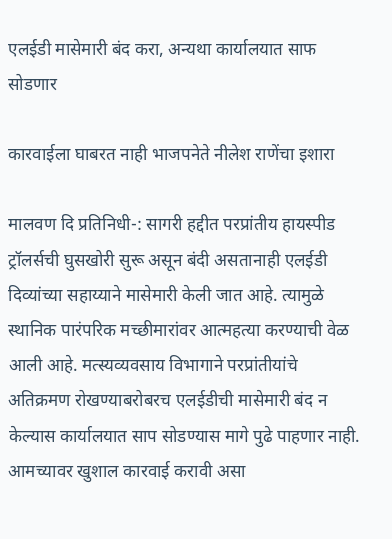एलईडी मासेमारी बंद करा, अन्यथा कार्यालयात साफ सोडणार

कारवाईला घाबरत नाही भाजपनेते नीलेश राणेंचा इशारा

मालवण दि प्रतिनिधी-: सागरी हद्दीत परप्रांतीय हायस्पीड ट्रॉलर्सची घुसखोरी सुरू असून बंदी असतानाही एलईडी दिव्यांच्या सहाय्याने मासेमारी केली जात आहे. त्यामुळे स्थानिक पारंपरिक मच्छीमारांवर आत्महत्या करण्याची वेळ आली आहे. मत्स्यव्यवसाय विभागाने परप्रांतीयांचे अतिक्रमण रोखण्याबरोबरच एलईडीची मासेमारी बंद न केल्यास कार्यालयात साप सोडण्यास मागे पुढे पाहणार नाही. आमच्यावर खुशाल कारवाई करावी असा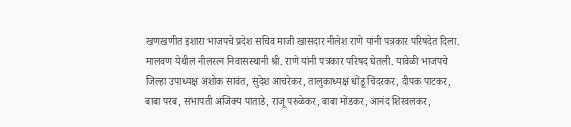खणखणीत इशारा भाजपचे प्रदेश सचिव माजी खासदार नीलेश राणे यांनी पत्रकार परिषदेत दिला. मालवण येथील नीलरत्न निवासस्थानी श्री. राणे यांनी पत्रकार परिषद घेतली. यावेळी भाजपचे जिल्हा उपाध्यक्ष अशोक सावंत, सुदेश आचरेकर, तालुकाध्यक्ष धोंडू चिंदरकर, दीपक पाटकर, बाबा परब, सभापती अजिंक्य पाताडे, राजू परुळेकर, बाबा मोंडकर, आनंद शिरवलकर,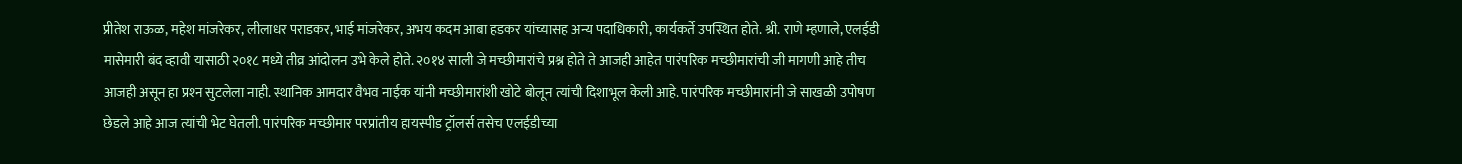प्रीतेश राऊळ, महेश मांजरेकर, लीलाधर पराडकर, भाई मांजरेकर, अभय कदम आबा हडकर यांच्यासह अन्य पदाधिकारी, कार्यकर्ते उपस्थित होते. श्री. राणे म्हणाले, एलईडी मासेमारी बंद व्हावी यासाठी २०१८ मध्ये तीव्र आंदोलन उभे केले होते. २०१४ साली जे मच्छीमारांचे प्रश्न होते ते आजही आहेत पारंपरिक मच्छीमारांची जी मागणी आहे तीच आजही असून हा प्रश्‍न सुटलेला नाही. स्थानिक आमदार वैभव नाईक यांनी मच्छीमारांशी खोटे बोलून त्यांची दिशाभूल केली आहे. पारंपरिक मच्छीमारांनी जे साखळी उपोषण छेडले आहे आज त्यांची भेट घेतली. पारंपरिक मच्छीमार परप्रांतीय हायस्पीड ट्रॉलर्स तसेच एलईडीच्या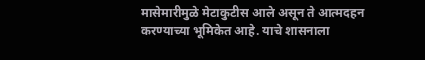मासेमारीमुळे मेटाकुटीस आले असून ते आत्मदहन करण्याच्या भूमिकेत आहे. याचे शासनाला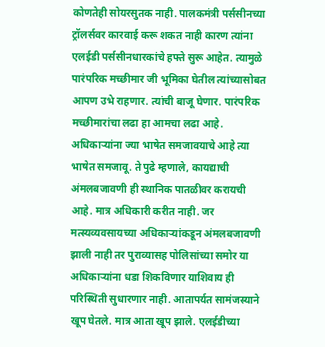कोणतेही सोयरसुतक नाही. पालकमंत्री पर्ससीनच्या ट्रॉलर्सवर कारवाई करू शकत नाही कारण त्यांना एलईडी पर्ससीनधारकांचे हफ्ते सुरू आहेत. त्यामुळे पारंपरिक मच्छीमार जी भूमिका घेतील त्यांच्यासोबत आपण उभे राहणार. त्यांची बाजू घेणार. पारंपरिक मच्छीमारांचा लढा हा आमचा लढा आहे. अधिकार्‍यांना ज्या भाषेत समजावयाचे आहे त्या भाषेत समजावू. ते पुढे म्हणाले, कायद्याची अंमलबजावणी ही स्थानिक पातळीवर करायची आहे. मात्र अधिकारी करीत नाही. जर मत्स्यव्यवसायच्या अधिकार्‍यांकडून अंमलबजावणी झाली नाही तर पुराव्यासह पोलिसांच्या समोर या अधिकार्‍यांना धडा शिकविणार याशिवाय ही परिस्थिती सुधारणार नाही. आतापर्यत सामंजस्याने खूप घेतले. मात्र आता खूप झाले. एलईडीच्या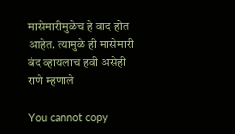मासेमारीमुळेच हे वाद होत आहेत. त्यामुळे ही मासेमारी बंद व्हायलाच हवी असेही राणे म्हणाले

You cannot copy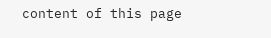content of this page